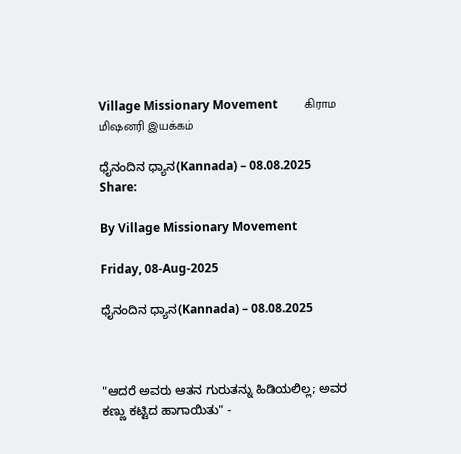Village Missionary Movement         கிராம மிஷனரி இயக்கம்

ಧೈನಂದಿನ ಧ್ಯಾನ(Kannada) – 08.08.2025
Share:

By Village Missionary Movement

Friday, 08-Aug-2025

ಧೈನಂದಿನ ಧ್ಯಾನ(Kannada) – 08.08.2025



"ಆದರೆ ಅವರು ಆತನ ಗುರುತನ್ನು ಹಿಡಿಯಲಿಲ್ಲ; ಅವರ ಕಣ್ಣು ಕಟ್ಟಿದ ಹಾಗಾಯಿತು" -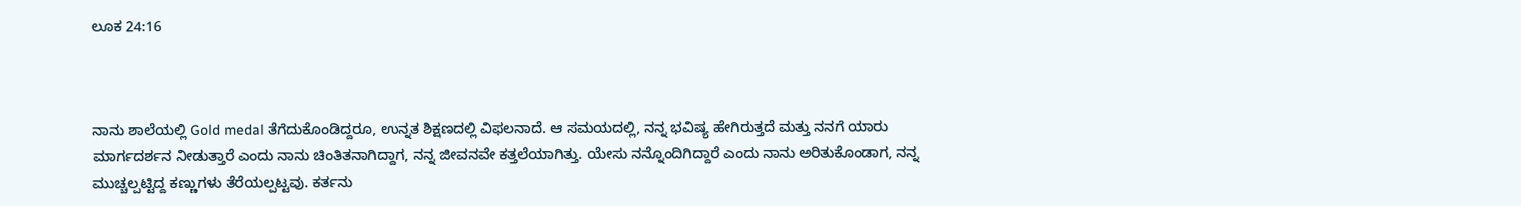ಲೂಕ 24:16



ನಾನು ಶಾಲೆಯಲ್ಲಿ Gold medal ತೆಗೆದುಕೊಂಡಿದ್ದರೂ, ಉನ್ನತ ಶಿಕ್ಷಣದಲ್ಲಿ ವಿಫಲನಾದೆ. ಆ ಸಮಯದಲ್ಲಿ, ನನ್ನ ಭವಿಷ್ಯ ಹೇಗಿರುತ್ತದೆ ಮತ್ತು ನನಗೆ ಯಾರು ಮಾರ್ಗದರ್ಶನ ನೀಡುತ್ತಾರೆ ಎಂದು ನಾನು ಚಿಂತಿತನಾಗಿದ್ದಾಗ, ನನ್ನ ಜೀವನವೇ ಕತ್ತಲೆಯಾಗಿತ್ತು. ಯೇಸು ನನ್ನೊಂದಿಗಿದ್ದಾರೆ ಎಂದು ನಾನು ಅರಿತುಕೊಂಡಾಗ, ನನ್ನ ಮುಚ್ಚಲ್ಪಟ್ಟಿದ್ದ ಕಣ್ಣುಗಳು ತೆರೆಯಲ್ಪಟ್ಟವು. ಕರ್ತನು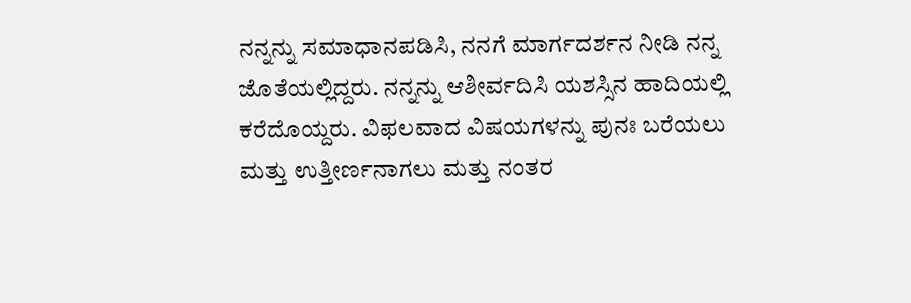ನನ್ನನ್ನು ಸಮಾಧಾನಪಡಿಸಿ, ನನಗೆ ಮಾರ್ಗದರ್ಶನ ನೀಡಿ ನನ್ನ ಜೊತೆಯಲ್ಲಿದ್ದರು. ನನ್ನನ್ನು ಆಶೀರ್ವದಿಸಿ ಯಶಸ್ಸಿನ ಹಾದಿಯಲ್ಲಿ ಕರೆದೊಯ್ದರು. ವಿಫಲವಾದ ವಿಷಯಗಳನ್ನು ಪುನಃ ಬರೆಯಲು ಮತ್ತು ಉತ್ತೀರ್ಣನಾಗಲು ಮತ್ತು ನಂತರ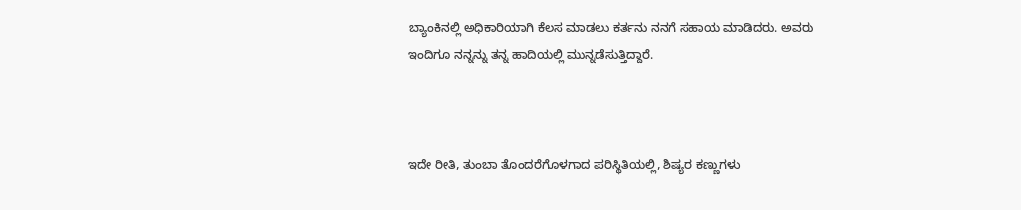ಬ್ಯಾಂಕಿನಲ್ಲಿ ಅಧಿಕಾರಿಯಾಗಿ ಕೆಲಸ ಮಾಡಲು ಕರ್ತನು ನನಗೆ ಸಹಾಯ ಮಾಡಿದರು. ಅವರು ಇಂದಿಗೂ ನನ್ನನ್ನು ತನ್ನ ಹಾದಿಯಲ್ಲಿ ಮುನ್ನಡೆಸುತ್ತಿದ್ದಾರೆ.



ಇದೇ ರೀತಿ, ತುಂಬಾ ತೊಂದರೆಗೊಳಗಾದ ಪರಿಸ್ಥಿತಿಯಲ್ಲಿ, ಶಿಷ್ಯರ ಕಣ್ಣುಗಳು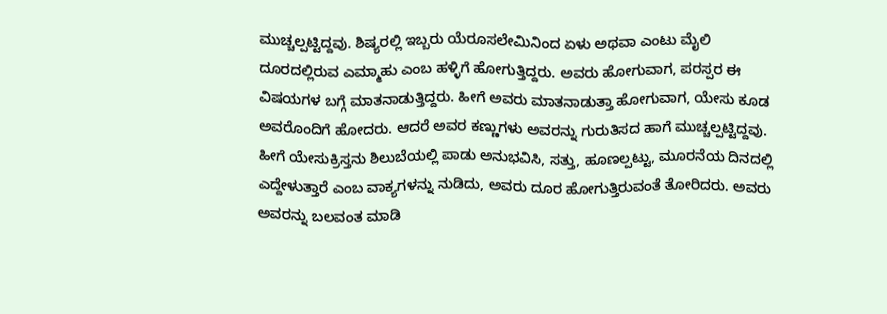ಮುಚ್ಚಲ್ಪಟ್ಟಿದ್ದವು. ಶಿಷ್ಯರಲ್ಲಿ ಇಬ್ಬರು ಯೆರೂಸಲೇಮಿನಿಂದ ಏಳು ಅಥವಾ ಎಂಟು ಮೈಲಿ ದೂರದಲ್ಲಿರುವ ಎಮ್ಮಾಹು ಎಂಬ ಹಳ್ಳಿಗೆ ಹೋಗುತ್ತಿದ್ದರು. ಅವರು ಹೋಗುವಾಗ, ಪರಸ್ಪರ ಈ ವಿಷಯಗಳ ಬಗ್ಗೆ ಮಾತನಾಡುತ್ತಿದ್ದರು. ಹೀಗೆ ಅವರು ಮಾತನಾಡುತ್ತಾ ಹೋಗುವಾಗ, ಯೇಸು ಕೂಡ ಅವರೊಂದಿಗೆ ಹೋದರು. ಆದರೆ ಅವರ ಕಣ್ಣುಗಳು ಅವರನ್ನು ಗುರುತಿಸದ ಹಾಗೆ ಮುಚ್ಚಲ್ಪಟ್ಟಿದ್ದವು. ಹೀಗೆ ಯೇಸುಕ್ರಿಸ್ತನು ಶಿಲುಬೆಯಲ್ಲಿ ಪಾಡು ಅನುಭವಿಸಿ, ಸತ್ತು, ಹೂಣಲ್ಪಟ್ಟು, ಮೂರನೆಯ ದಿನದಲ್ಲಿ ಎದ್ದೇಳುತ್ತಾರೆ ಎಂಬ ವಾಕ್ಯಗಳನ್ನು ನುಡಿದು, ಅವರು ದೂರ ಹೋಗುತ್ತಿರುವಂತೆ ತೋರಿದರು. ಅವರು ಅವರನ್ನು ಬಲವಂತ ಮಾಡಿ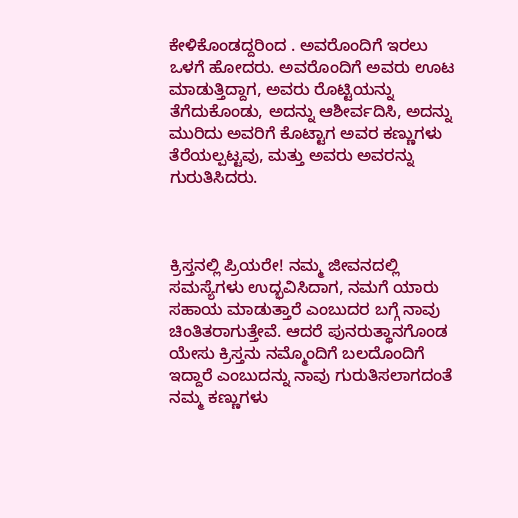ಕೇಳಿಕೊಂಡದ್ದರಿಂದ . ಅವರೊಂದಿಗೆ ಇರಲು ಒಳಗೆ ಹೋದರು. ಅವರೊಂದಿಗೆ ಅವರು ಊಟ ಮಾಡುತ್ತಿದ್ದಾಗ, ಅವರು ರೊಟ್ಟಿಯನ್ನು ತೆಗೆದುಕೊಂಡು, ಅದನ್ನು ಆಶೀರ್ವದಿಸಿ, ಅದನ್ನು ಮುರಿದು ಅವರಿಗೆ ಕೊಟ್ಟಾಗ ಅವರ ಕಣ್ಣುಗಳು ತೆರೆಯಲ್ಪಟ್ಟವು, ಮತ್ತು ಅವರು ಅವರನ್ನು ಗುರುತಿಸಿದರು.



ಕ್ರಿಸ್ತನಲ್ಲಿ ಪ್ರಿಯರೇ! ನಮ್ಮ ಜೀವನದಲ್ಲಿ ಸಮಸ್ಯೆಗಳು ಉದ್ಭವಿಸಿದಾಗ, ನಮಗೆ ಯಾರು ಸಹಾಯ ಮಾಡುತ್ತಾರೆ ಎಂಬುದರ ಬಗ್ಗೆ ನಾವು ಚಿಂತಿತರಾಗುತ್ತೇವೆ. ಆದರೆ ಪುನರುತ್ಥಾನಗೊಂಡ ಯೇಸು ಕ್ರಿಸ್ತನು ನಮ್ಮೊಂದಿಗೆ ಬಲದೊಂದಿಗೆ ಇದ್ದಾರೆ ಎಂಬುದನ್ನು ನಾವು ಗುರುತಿಸಲಾಗದಂತೆ ನಮ್ಮ ಕಣ್ಣುಗಳು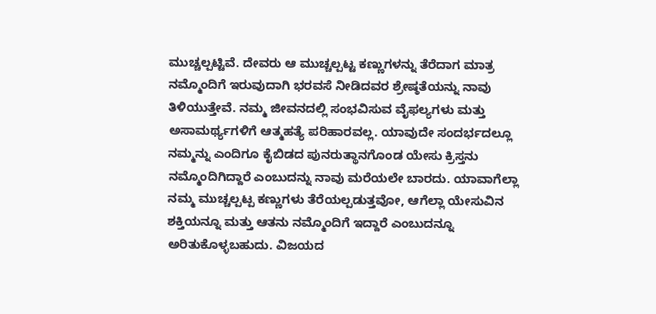ಮುಚ್ಚಲ್ಪಟ್ಟಿವೆ. ದೇವರು ಆ ಮುಚ್ಚಲ್ಪಟ್ಟ ಕಣ್ಣುಗಳನ್ನು ತೆರೆದಾಗ ಮಾತ್ರ ನಮ್ಮೊಂದಿಗೆ ಇರುವುದಾಗಿ ಭರವಸೆ ನೀಡಿದವರ ಶ್ರೇಷ್ಠತೆಯನ್ನು ನಾವು ತಿಳಿಯುತ್ತೇವೆ. ನಮ್ಮ ಜೀವನದಲ್ಲಿ ಸಂಭವಿಸುವ ವೈಫಲ್ಯಗಳು ಮತ್ತು ಅಸಾಮರ್ಥ್ಯಗಳಿಗೆ ಆತ್ಮಹತ್ಯೆ ಪರಿಹಾರವಲ್ಲ. ಯಾವುದೇ ಸಂದರ್ಭದಲ್ಲೂ ನಮ್ಮನ್ನು ಎಂದಿಗೂ ಕೈಬಿಡದ ಪುನರುತ್ಥಾನಗೊಂಡ ಯೇಸು ಕ್ರಿಸ್ತನು ನಮ್ಮೊಂದಿಗಿದ್ದಾರೆ ಎಂಬುದನ್ನು ನಾವು ಮರೆಯಲೇ ಬಾರದು. ಯಾವಾಗೆಲ್ಲಾ ನಮ್ಮ ಮುಚ್ಚಲ್ಪಟ್ಪ ಕಣ್ಣುಗಳು ತೆರೆಯಲ್ಪಡುತ್ತವೋ, ಆಗೆಲ್ಲಾ ಯೇಸುವಿನ ಶಕ್ತಿಯನ್ನೂ ಮತ್ತು ಆತನು ನಮ್ಮೊಂದಿಗೆ ಇದ್ದಾರೆ ಎಂಬುದನ್ನೂ ಅರಿತುಕೊಳ್ಳಬಹುದು. ವಿಜಯದ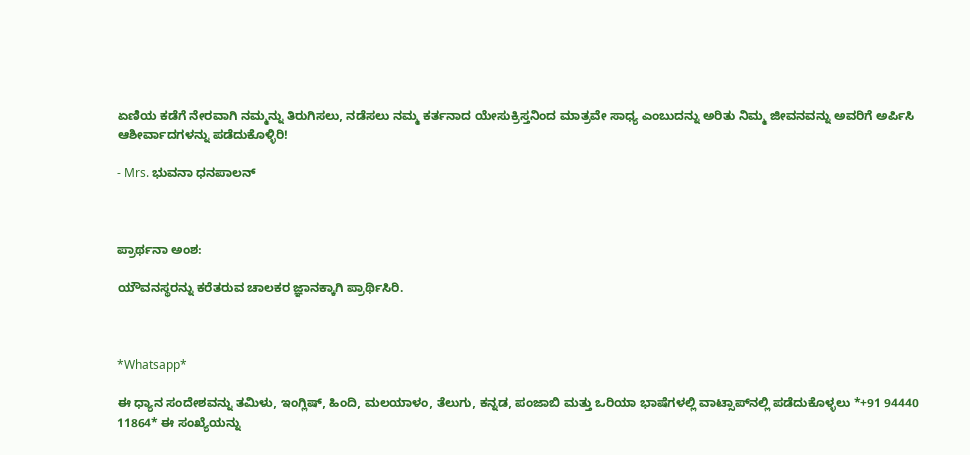ಏಣಿಯ ಕಡೆಗೆ ನೇರವಾಗಿ ನಮ್ಮನ್ನು ತಿರುಗಿಸಲು, ನಡೆಸಲು ನಮ್ಮ ಕರ್ತನಾದ ಯೇಸುಕ್ರಿಸ್ತನಿಂದ ಮಾತ್ರವೇ ಸಾಧ್ಯ ಎಂಬುದನ್ನು ಅರಿತು ನಿಮ್ಮ ಜೀವನವನ್ನು ಅವರಿಗೆ ಅರ್ಪಿಸಿ ಆಶೀರ್ವಾದಗಳನ್ನು ಪಡೆದುಕೊಳ್ಳಿರಿ!

- Mrs. ಭುವನಾ ಧನಪಾಲನ್



ಪ್ರಾರ್ಥನಾ ಅಂಶ:

ಯೌವನಸ್ಥರನ್ನು ಕರೆತರುವ ಚಾಲಕರ ಜ್ಞಾನಕ್ಕಾಗಿ ಪ್ರಾರ್ಥಿಸಿರಿ.



*Whatsapp*

ಈ ಧ್ಯಾನ ಸಂದೇಶವನ್ನು ತಮಿಳು, ಇಂಗ್ಲಿಷ್, ಹಿಂದಿ, ಮಲಯಾಳಂ, ತೆಲುಗು, ಕನ್ನಡ, ಪಂಜಾಬಿ ಮತ್ತು ಒರಿಯಾ ಭಾಷೆಗಳಲ್ಲಿ ವಾಟ್ಸಾಪ್‌ನಲ್ಲಿ ಪಡೆದುಕೊಳ್ಳಲು *+91 94440 11864* ಈ ಸಂಖ್ಯೆಯನ್ನು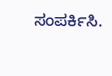ಸಂಪರ್ಕಿಸಿ.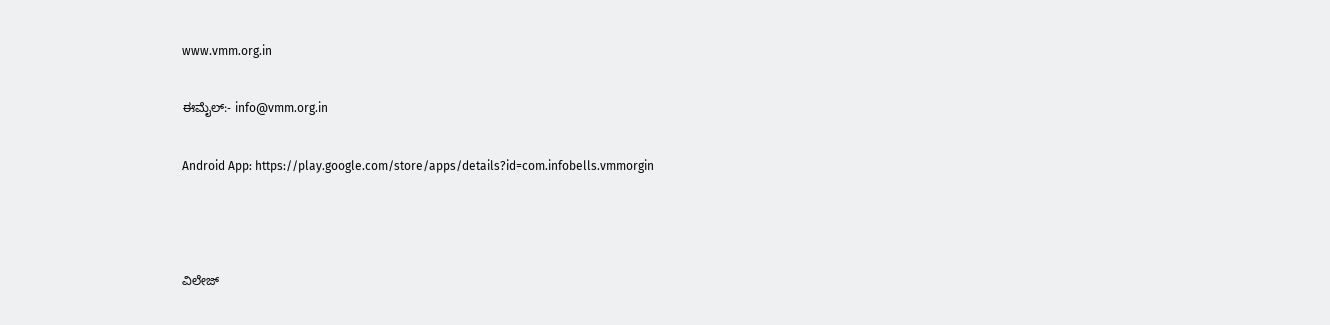www.vmm.org.in

ಈಮೈಲ್:- info@vmm.org.in

Android App: https://play.google.com/store/apps/details?id=com.infobells.vmmorgin



ವಿಲೇಜ್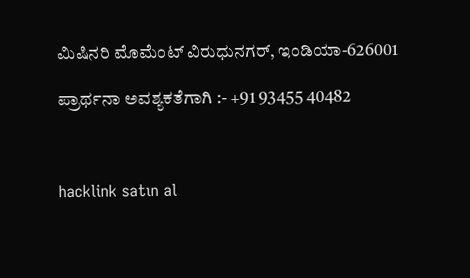ಮಿಷಿನರಿ ಮೊಮೆಂಟ್ ವಿರುಧುನಗರ್, ಇಂಡಿಯಾ-626001

ಪ್ರಾರ್ಥನಾ ಅವಶ್ಯಕತೆಗಾಗಿ :- +91 93455 40482



hacklink satın al